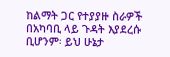ከልማት ጋር የተያያዙ ስራዎች በአካባቢ ላይ ጉዳት እያደረሱ ቢሆንም፡ ይህ ሁኔታ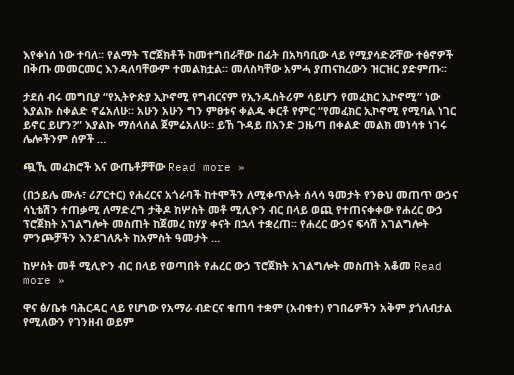እየቀነሰ ነው ተባለ፡፡ የልማት ፕሮጀክቶች ከመተግበራቸው በፊት በአካባቢው ላይ የሚያሳድሯቸው ተፅኖዎች በቅጡ መመርመር እንዳለባቸውም ተመልክቷል፡፡ መለስካቸው አምሓ ያጠናከረውን ዝርዝር ያድምጡ፡፡

ታደሰ ብሩ መግቢያ “የኢትዮጵያ ኢኮኖሚ የግብርናም የኢንዱስትሪም ሳይሆን የመፈክር ኢኮኖሚ” ነው እያልኩ ስቀልድ ኖሬአለሁ። አሁን አሁን ግን ምፀቱና ቀልዱ ቀርቶ የምር “የመፈክር ኢኮኖሚ የሚባል ነገር ይኖር ይሆን?” እያልኩ ማሰላሰል ጀምሬአለሁ። ይኸ ጉዳይ በአንድ ጋዜጣ በቀልድ መልክ መነሳቱ ነገሩ ሌሎችንም ሰዎች …

ጯኺ መፈክሮች እና ውጤቶቻቸው Read more »

(በኃይሌ ሙሉ፣ ሪፖርተር) የሐረርና አጎራባች ከተሞችን ለሚቀጥሉት ሰላሳ ዓመታት የንፁህ መጠጥ ውኃና ሳኒቴሽን ተጠቃሚ ለማድረግ ታቅዶ ከሦስት መቶ ሚሊዮን ብር በላይ ወጪ የተጠናቀቀው የሐረር ውኃ ፕሮጀክት አገልግሎት መስጠት ከጀመረ ከሃያ ቀናት በኋላ ተቋረጠ፡፡ የሐረር ውኃና ፍሳሽ አገልግሎት ምንጮቻችን እንደገለጹት ከአምስት ዓመታት …

ከሦስት መቶ ሚሊዮን ብር በላይ የወጣበት የሐረር ውኃ ፕሮጀክት አገልግሎት መስጠት አቆመ Read more »

ዋና ፅ/ቤቱ ባሕርዳር ላይ የሆነው የአማራ ብድርና ቁጠባ ተቋም (አብቁተ) የገበሬዎችን አቅም ያጎለብታል የሚለውን የገንዘብ ወይም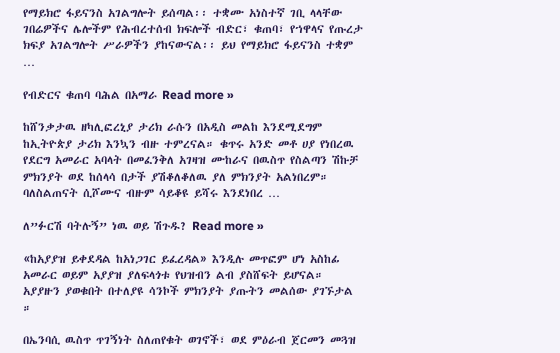የማይክሮ ፋይናንስ አገልግሎት ይሰጣል፡፡ ተቋሙ አነስተኛ ገቢ ላላቸው ገበሬዎችና ሌሎችም የሕብረተሰብ ክፍሎች ብድር፣ ቁጠባ፣ የኀዋላና የጡረታ ክፍያ አገልግሎት ሥራዎችን ያከናውናል፡፡ ይህ የማይክሮ ፋይናንስ ተቋም …

የብድርና ቁጠባ ባሕል በአማራ Read more »

ከሸንቃታዉ ዘካሊፎረኒያ ታሪክ ራሱን በአዲስ መልከ እንደሚደግም ከኢትዮጵያ ታሪክ እንኳን ብዙ ተምረናል። ቁጥሩ አንድ መቶ ሀያ የነበረዉ የደርግ አመራር አባላት በመፈንቅለ አገዛዝ ሙከራና በዉስጥ የስልጣን ሽኩቻ ምክንያት ወደ ከሰላሳ በታች ያሽቆለቆለዉ ያለ ምክንያት አልነበረም። ባለስልጠናት ሲሾሙና ብዙም ሳይቆዩ ይሻሩ እንደነበረ …

ለ”ፉርሽ ባትሉኝ” ነዉ ወይ ሽጉዱ? Read more »

«ከአያያዝ ይቀደዳል ከአነጋገር ይፈረዳል» እንዲሉ መጥፎም ሆነ አስከፊ አመራር ወይም አያያዝ ያለፍላጎቱ የህዝብን ልብ ያስሸፍት ይሆናል። አያያዙን ያወቁበት በተለያዩ ሳንኮች ምክንያት ያጡትን መልሰው ያገኙታል ።

በኤንባሲ ዉስጥ ጥገኝነት ስለጠየቁት ወገኖች፣ ወደ ምዕራብ ጀርመን መጓዝ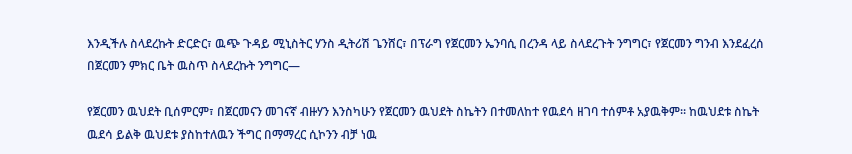እንዲችሉ ስላደረኩት ድርድር፣ ዉጭ ጉዳይ ሚኒስትር ሃንስ ዲትሪሽ ጌንሸር፣ በፕራግ የጀርመን ኤንባሲ በረንዳ ላይ ስላደረጉት ንግግር፣ የጀርመን ግንብ እንደፈረሰ በጀርመን ምክር ቤት ዉስጥ ስላደረኩት ንግግር—

የጀርመን ዉህደት ቢሰምርም፣ በጀርመናን መገናኛ ብዙሃን እንስካሁን የጀርመን ዉህደት ስኬትን በተመለከተ የዉደሳ ዘገባ ተሰምቶ አያዉቅም። ከዉህደቱ ስኬት ዉደሳ ይልቅ ዉህደቱ ያስከተለዉን ችግር በማማረር ሲኮንን ብቻ ነዉ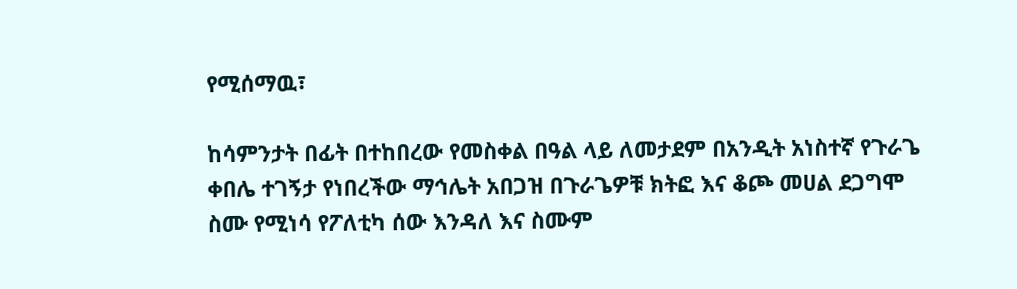የሚሰማዉ፣

ከሳምንታት በፊት በተከበረው የመስቀል በዓል ላይ ለመታደም በአንዲት አነስተኛ የጉራጌ ቀበሌ ተገኝታ የነበረችው ማኅሌት አበጋዝ በጉራጌዎቹ ክትፎ እና ቆጮ መሀል ደጋግሞ ስሙ የሚነሳ የፖለቲካ ሰው እንዳለ እና ስሙም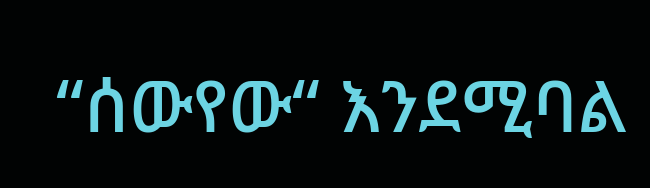“ሰውየው“ እንደሚባል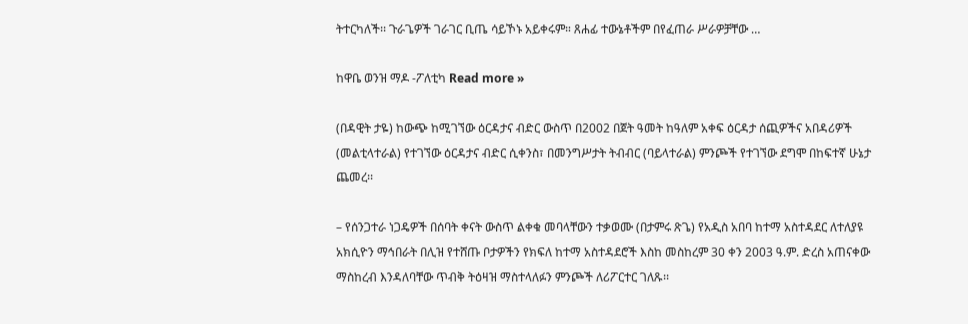ትተርካለች፡፡ ጉራጌዎች ገራገር ቢጤ ሳይኾኑ አይቀሩም። ጸሐፊ ተውኔቶችም በየፈጠራ ሥራዎቻቸው …

ከዋቤ ወንዝ ማዶ -ፖለቲካ Read more »

(በዳዊት ታዬ) ከውጭ ከሚገኘው ዕርዳታና ብድር ውስጥ በ2002 በጀት ዓመት ከዓለም አቀፍ ዕርዳታ ሰጪዎችና አበዳሪዎች (መልቲላተራል) የተገኘው ዕርዳታና ብድር ሲቀንስ፣ በመንግሥታት ትብብር (ባይላተራል) ምንጮች የተገኘው ደግሞ በከፍተኛ ሁኔታ ጨመረ፡፡

– የሰንጋተራ ነጋዴዎች በሰባት ቀናት ውስጥ ልቀቁ መባላቸውን ተቃወሙ (በታምሩ ጽጌ) የአዲስ አበባ ከተማ አስተዳደር ለተለያዩ አክሲዮን ማኅበራት በሊዝ የተሸጡ ቦታዎችን የክፍለ ከተማ አስተዳደሮች እስከ መስከረም 30 ቀን 2003 ዓ.ም. ድረስ አጠናቀው ማስከረብ እንዳለባቸው ጥብቅ ትዕዛዝ ማስተላለፉን ምንጮች ለሪፖርተር ገለጹ፡፡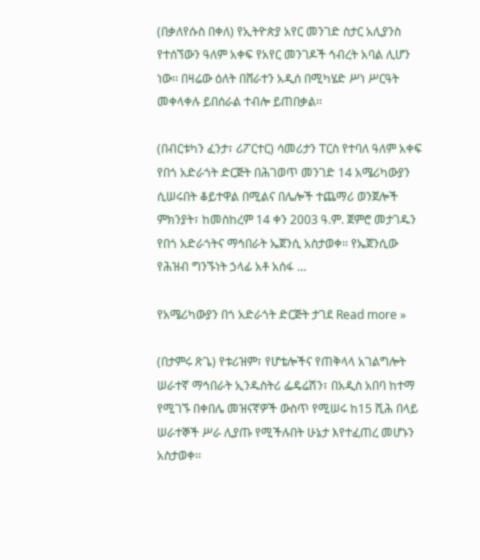(በቃለየሱስ በቀለ) የኢትዮጵያ አየር መንገድ ስታር አሊያንስ የተሰኘውን ዓለም አቀፍ የአየር መንገዶች ኅብረት አባል ሊሆን ነው፡፡ በዛሬው ዕለት በሸራተን አዲሰ በሚካሄድ ሥነ ሥርዓት መቀላቀሉ ይበሰራል ተብሎ ይጠበቃል፡፡

(በብርቱካን ፈንታ፣ ሪፖርተር) ሳመሪታን ፐርስ የተባለ ዓለም አቀፍ የበጎ አድራጎት ድርጅት በሕገወጥ መንገድ 14 አሜሪካውያን ሲሠሩበት ቆይተዋል በሚልና በሌሎች ተጨማሪ ወንጀሎች ምክንያት፣ ከመስከረም 14 ቀን 2003 ዓ.ም. ጀምሮ መታገዱን የበጎ አድራጎትና ማኅበራት ኤጀንሲ አስታወቀ፡፡ የኤጀንሲው የሕዝብ ግንኙነት ኃላፊ አቶ አሰፋ …

የአሜሪካውያን በጎ አድራጎት ድርጅት ታገደ Read more »

(በታምሩ ጽጌ) የቱሪዝም፣ የሆቴሎችና የጠቅላላ አገልግሎት ሠራተኛ ማኅበራት ኢንዱስትሪ ፌዴሬሽን፣ በአዲስ አበባ ከተማ የሚገኙ በቀበሌ መዝናኛዎች ውስጥ የሚሠሩ ከ15 ሺሕ በላይ ሠራተኞች ሥራ ሊያጡ የሚችሉበት ሁኔታ እየተፈጠረ መሆኑን አስታወቀ፡፡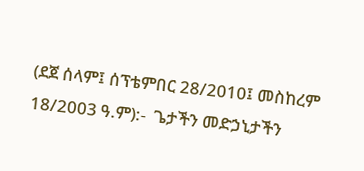(ደጀ ሰላም፤ ሰፕቴምበር 28/2010፤ መስከረም 18/2003 ዓ.ም):-  ጌታችን መድኃኒታችን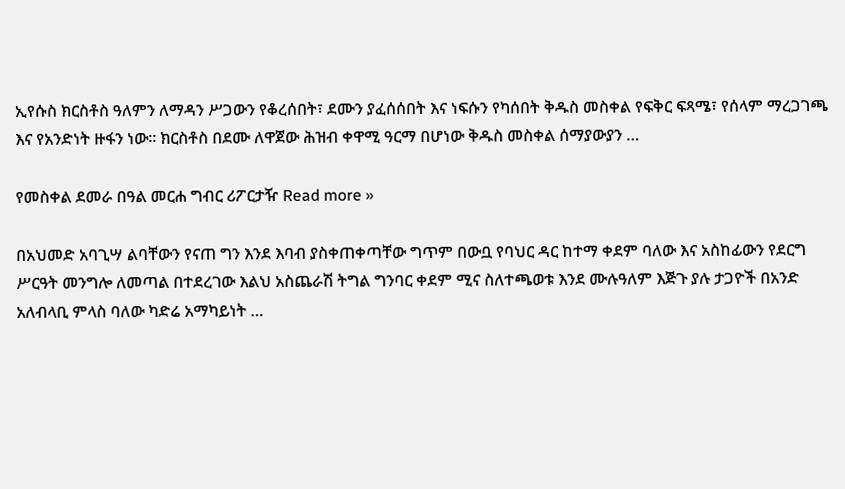ኢየሱስ ክርስቶስ ዓለምን ለማዳን ሥጋውን የቆረሰበት፣ ደሙን ያፈሰሰበት እና ነፍሱን የካሰበት ቅዱስ መስቀል የፍቅር ፍጻሜ፣ የሰላም ማረጋገጫ እና የአንድነት ዙፋን ነው፡፡ ክርስቶስ በደሙ ለዋጀው ሕዝብ ቀዋሚ ዓርማ በሆነው ቅዱስ መስቀል ሰማያውያን …

የመስቀል ደመራ በዓል መርሐ ግብር ሪፖርታዥ Read more »

በአህመድ አባጊሣ ልባቸውን የናጠ ግን እንደ እባብ ያስቀጠቀጣቸው ግጥም በውቧ የባህር ዳር ከተማ ቀደም ባለው እና አስከፊውን የደርግ ሥርዓት መንግሎ ለመጣል በተደረገው እልህ አስጨራሽ ትግል ግንባር ቀደም ሚና ስለተጫወቱ እንደ ሙሉዓለም እጅጉ ያሉ ታጋዮች በአንድ አለብላቢ ምላስ ባለው ካድሬ አማካይነት …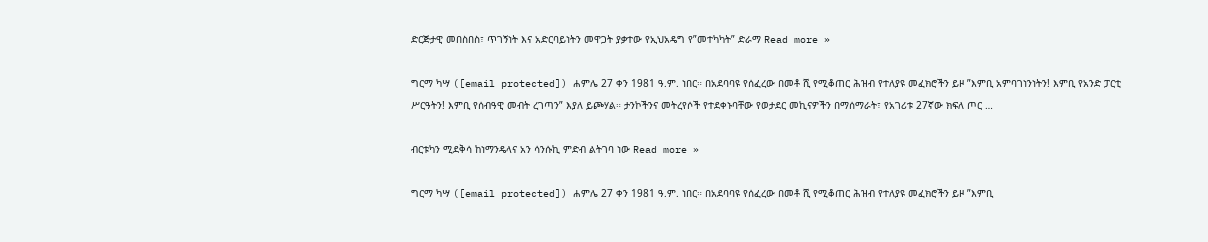ድርጅታዊ መበስበስ፣ ጥገኝነት እና አድርባይነትን መዋጋት ያቃተው የኢህአዴግ የ”መተካካት” ድራማ Read more »

ግርማ ካሣ ([email protected]) ሐምሌ 27 ቀን 1981 ዓ.ም. ነበር። በአደባባዩ የሰፈረው በመቶ ሺ የሚቆጠር ሕዝብ የተለያዩ መፈክሮችን ይዞ ”እምቢ አምባገነንነትን! እምቢ የአንድ ፓርቲ ሥርዓትን! እምቢ የሰብዓዊ መብት ረገጣን” እያለ ይጮሃል። ታንኮችንና መትረየሶች የተደቀኑባቸው የወታደር መኪናዎችን በማሰማራት፣ የአገሪቱ 27ኛው ክፍለ ጦር …

ብርቱካን ሚደቅሳ ከነማንዴላና አን ሳንሱኪ ምድብ ልትገባ ነው Read more »

ግርማ ካሣ ([email protected]) ሐምሌ 27 ቀን 1981 ዓ.ም. ነበር። በአደባባዩ የሰፈረው በመቶ ሺ የሚቆጠር ሕዝብ የተለያዩ መፈክሮችን ይዞ ”እምቢ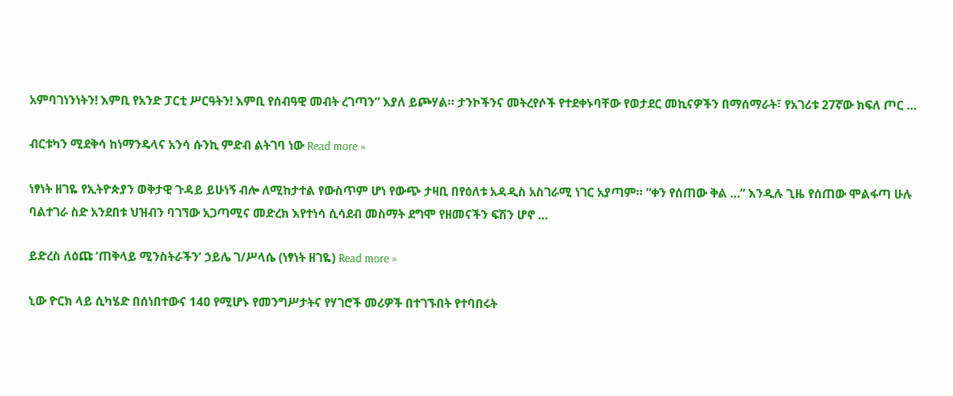አምባገነንነትን! እምቢ የአንድ ፓርቲ ሥርዓትን! እምቢ የሰብዓዊ መብት ረገጣን” እያለ ይጮሃል። ታንኮችንና መትረየሶች የተደቀኑባቸው የወታደር መኪናዎችን በማሰማራት፣ የአገሪቱ 27ኛው ክፍለ ጦር …

ብርቱካን ሚደቅሳ ከነማንዴላና አንሳ ሱንኪ ምድብ ልትገባ ነው Read more »

ነፃነት ዘገዬ የኢትዮጵያን ወቅታዊ ጉዳይ ይሁነኝ ብሎ ለሚከታተል የውስጥም ሆነ የውጭ ታዛቢ በየዕለቱ አዳዲስ አስገራሚ ነገር አያጣም። ”ቀን የሰጠው ቅል …” እንዲሉ ጊዜ የሰጠው ሞልፋጣ ሁሉ ባልተገራ ስድ አንደበቱ ህዝብን ባገኘው አጋጣሚና መድረክ እየተነሳ ሲሳደብ መስማት ደግሞ የዘመናችን ፍሽን ሆኖ …

ይድረስ ለዕጩ ’ጠቅላይ ሚንስትራችን’ ኃይሌ ገ/ሥላሴ (ነፃነት ዘገዬ) Read more »

ኒው ዮርክ ላይ ሲካሄድ በሰነበተውና 14ዐ የሚሆኑ የመንግሥታትና የሃገሮች መሪዎች በተገኙበት የተባበሩት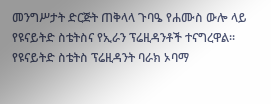መንግሥታት ድርጅት ጠቅላላ ጉባዔ የሐሙስ ውሎ ላይ የዩናይትድ ስቴትስና የኢራን ፕሬዚዳንቶች ተናግረዋል፡፡ የዩናይትድ ስቴትስ ፕሬዚዳንት ባራክ ኦባማ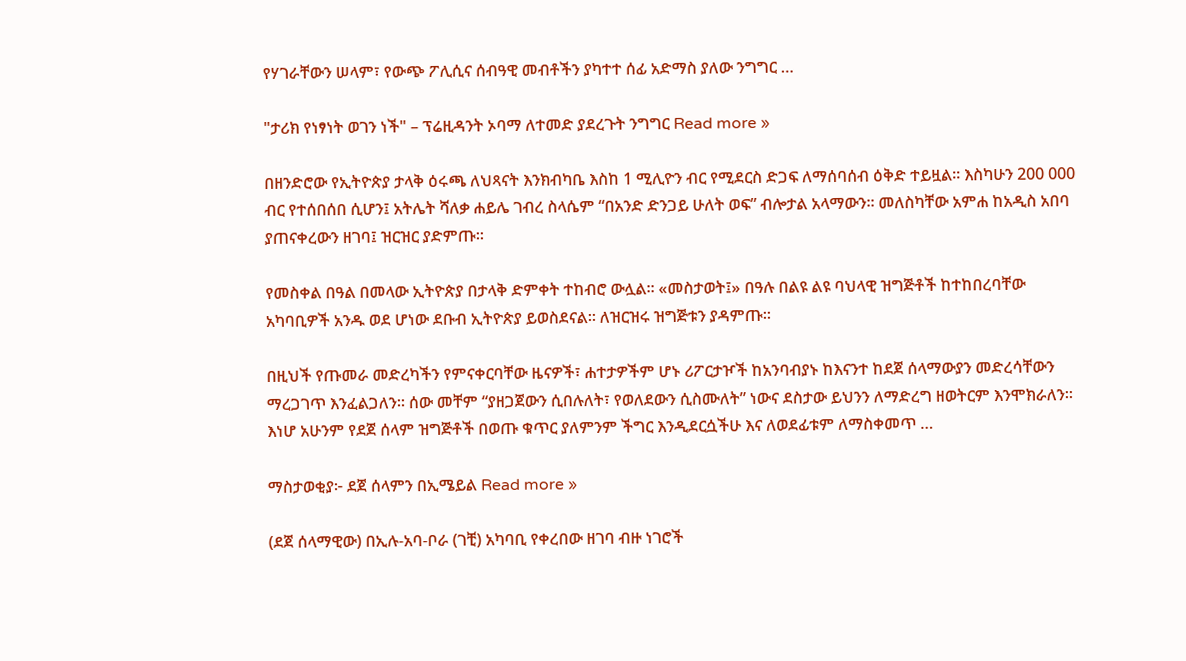የሃገራቸውን ሠላም፣ የውጭ ፖሊሲና ሰብዓዊ መብቶችን ያካተተ ሰፊ አድማስ ያለው ንግግር …

"ታሪክ የነፃነት ወገን ነች" – ፕሬዚዳንት ኦባማ ለተመድ ያደረጉት ንግግር Read more »

በዘንድሮው የኢትዮጵያ ታላቅ ዕሩጫ ለህጻናት እንክብካቤ እስከ 1 ሚሊዮን ብር የሚደርስ ድጋፍ ለማሰባሰብ ዕቅድ ተይዟል፡፡ እስካሁን 200 000 ብር የተሰበሰበ ሲሆን፤ አትሌት ሻለቃ ሐይሌ ገብረ ስላሴም “በአንድ ድንጋይ ሁለት ወፍ” ብሎታል አላማውን፡፡ መለስካቸው አምሐ ከአዲስ አበባ ያጠናቀረውን ዘገባ፤ ዝርዝር ያድምጡ፡፡

የመስቀል በዓል በመላው ኢትዮጵያ በታላቅ ድምቀት ተከብሮ ውሏል። «መስታወት፤» በዓሉ በልዩ ልዩ ባህላዊ ዝግጅቶች ከተከበረባቸው አካባቢዎች አንዱ ወደ ሆነው ደቡብ ኢትዮጵያ ይወስደናል። ለዝርዝሩ ዝግጅቱን ያዳምጡ።

በዚህች የጡመራ መድረካችን የምናቀርባቸው ዜናዎች፣ ሐተታዎችም ሆኑ ሪፖርታዦች ከአንባብያኑ ከእናንተ ከደጀ ሰላማውያን መድረሳቸውን ማረጋገጥ እንፈልጋለን። ሰው መቸም “ያዘጋጀውን ሲበሉለት፣ የወለደውን ሲስሙለት” ነውና ደስታው ይህንን ለማድረግ ዘወትርም እንሞክራለን። እነሆ አሁንም የደጀ ሰላም ዝግጅቶች በወጡ ቁጥር ያለምንም ችግር እንዲደርሷችሁ እና ለወደፊቱም ለማስቀመጥ …

ማስታወቂያ፦ ደጀ ሰላምን በኢሜይል Read more »

(ደጀ ሰላማዊው) በኢሉ-አባ-ቦራ (ገቺ) አካባቢ የቀረበው ዘገባ ብዙ ነገሮች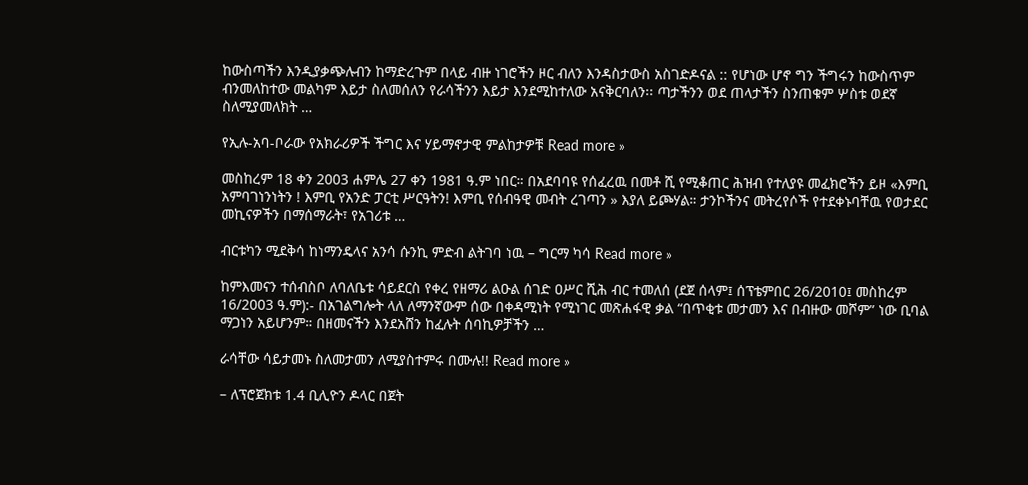ከውስጣችን እንዲያቃጭሉብን ከማድረጉም በላይ ብዙ ነገሮችን ዞር ብለን እንዳስታውስ አስገድዶናል :: የሆነው ሆኖ ግን ችግሩን ከውስጥም ብንመለከተው መልካም እይታ ስለመሰለን የራሳችንን እይታ እንደሚከተለው አናቅርባለን፡፡ ጣታችንን ወደ ጠላታችን ስንጠቁም ሦስቱ ወደኛ ስለሚያመለክት …

የኢሉ-አባ-ቦራው የአክራሪዎች ችግር እና ሃይማኖታዊ ምልከታዎቹ Read more »

መስከረም 18 ቀን 2003 ሐምሌ 27 ቀን 1981 ዓ.ም ነበር። በአደባባዩ የሰፈረዉ በመቶ ሺ የሚቆጠር ሕዝብ የተለያዩ መፈክሮችን ይዞ «እምቢ አምባገነንነትን ! እምቢ የአንድ ፓርቲ ሥርዓትን! እምቢ የሰብዓዊ መብት ረገጣን » እያለ ይጮሃል። ታንኮችንና መትረየሶች የተደቀኑባቸዉ የወታደር መኪናዎችን በማሰማራት፣ የአገሪቱ …

ብርቱካን ሚደቅሳ ከነማንዴላና አንሳ ሱንኪ ምድብ ልትገባ ነዉ – ግርማ ካሳ Read more »

ከምእመናን ተሰብስቦ ለባለቤቱ ሳይደርስ የቀረ የዘማሪ ልዑል ሰገድ ዐሥር ሺሕ ብር ተመለሰ (ደጀ ሰላም፤ ሰፕቴምበር 26/2010፤ መስከረም 16/2003 ዓ.ም):- በአገልግሎት ላለ ለማንኛውም ሰው በቀዳሚነት የሚነገር መጽሐፋዊ ቃል “በጥቂቱ መታመን እና በብዙው መሾም” ነው ቢባል ማጋነን አይሆንም። በዘመናችን እንደአሸን ከፈሉት ሰባኪዎቻችን …

ራሳቸው ሳይታመኑ ስለመታመን ለሚያስተምሩ በሙሉ!! Read more »

– ለፕሮጀክቱ 1.4 ቢሊዮን ዶላር በጀት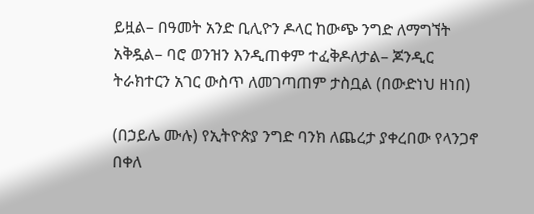ይዟል– በዓመት አንድ ቢሊዮን ዶላር ከውጭ ንግድ ለማግኘት አቅዷል– ባሮ ወንዝን እንዲጠቀም ተፈቅዶለታል– ጆንዲር ትራክተርን አገር ውስጥ ለመገጣጠም ታስቧል (በውድነህ ዘነበ)

(በኃይሌ ሙሉ) የኢትዮጵያ ንግድ ባንክ ለጨረታ ያቀረበው የላንጋኖ በቀለ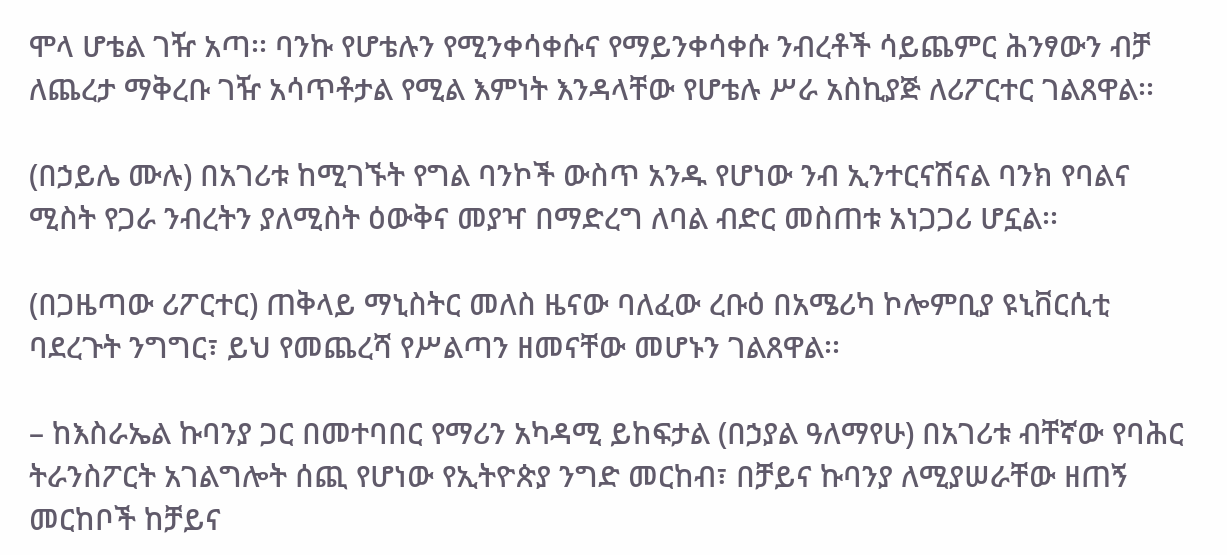ሞላ ሆቴል ገዥ አጣ፡፡ ባንኩ የሆቴሉን የሚንቀሳቀሱና የማይንቀሳቀሱ ንብረቶች ሳይጨምር ሕንፃውን ብቻ ለጨረታ ማቅረቡ ገዥ አሳጥቶታል የሚል እምነት እንዳላቸው የሆቴሉ ሥራ አስኪያጅ ለሪፖርተር ገልጸዋል፡፡

(በኃይሌ ሙሉ) በአገሪቱ ከሚገኙት የግል ባንኮች ውስጥ አንዱ የሆነው ንብ ኢንተርናሽናል ባንክ የባልና ሚስት የጋራ ንብረትን ያለሚስት ዕውቅና መያዣ በማድረግ ለባል ብድር መስጠቱ አነጋጋሪ ሆኗል፡፡

(በጋዜጣው ሪፖርተር) ጠቅላይ ማኒስትር መለስ ዜናው ባለፈው ረቡዕ በአሜሪካ ኮሎምቢያ ዩኒቨርሲቲ ባደረጉት ንግግር፣ ይህ የመጨረሻ የሥልጣን ዘመናቸው መሆኑን ገልጸዋል፡፡

– ከእስራኤል ኩባንያ ጋር በመተባበር የማሪን አካዳሚ ይከፍታል (በኃያል ዓለማየሁ) በአገሪቱ ብቸኛው የባሕር ትራንስፖርት አገልግሎት ሰጪ የሆነው የኢትዮጵያ ንግድ መርከብ፣ በቻይና ኩባንያ ለሚያሠራቸው ዘጠኝ መርከቦች ከቻይና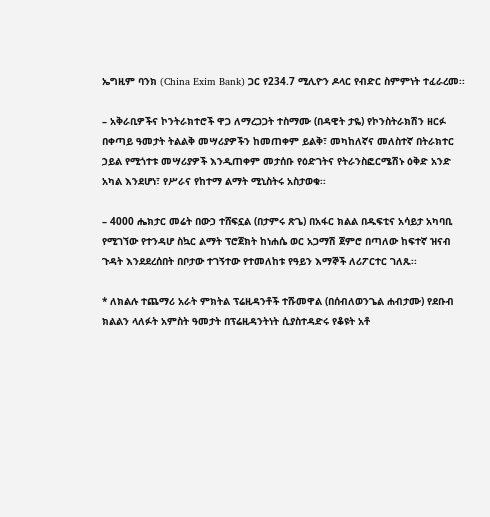ኤግዚም ባንክ (China Exim Bank) ጋር የ234.7 ሚሊዮን ዶላር የብድር ስምምነት ተፈራረመ፡፡

– አቅራቢዎችና ኮንትራክተሮች ዋጋ ለማረጋጋት ተስማሙ (በዳዊት ታዬ) የኮንስትራክሽን ዘርፉ በቀጣይ ዓመታት ትልልቅ መሣሪያዎችን ከመጠቀም ይልቅ፣ መካከለኛና መለስተኛ በትራክተር ኃይል የሚጎተቱ መሣሪያዎች እንዲጠቀም መታሰቡ የዕድገትና የትራንስፎርሜሽኑ ዕቅድ አንድ አካል እንደሆነ፣ የሥራና የከተማ ልማት ሚኒስትሩ አስታወቁ፡፡

– 4000 ሔክታር መሬት በውኃ ተሸፍኗል (በታምሩ ጽጌ) በአፋር ክልል በዱፍቲና አሳይታ አካባቢ የሚገኘው የተንዳሆ ስኳር ልማት ፕሮጀክት ከነሐሴ ወር አጋማሽ ጀምሮ በጣለው ከፍተኛ ዝናብ ጉዳት እንደደረሰበት በቦታው ተገኝተው የተመለከቱ የዓይን እማኞች ለሪፖርተር ገለጹ፡፡

* ለክልሉ ተጨማሪ አራት ምክትል ፕሬዚዳንቶች ተሹመዋል (በሰብለወንጌል ሐብታሙ) የደቡብ ክልልን ላለፉት አምስት ዓመታት በፕሬዚዳንትነት ሲያስተዳድሩ የቆዩት አቶ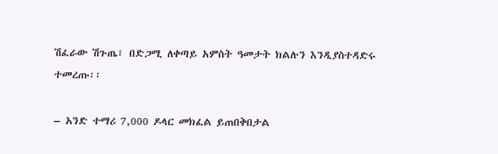ሽፈራው ሽጉጤ፣ በድጋሚ ለቀጣይ አምስት ዓመታት ክልሉን እንዲያስተዳድሩ ተመረጡ፡፡

– አንድ ተማሪ 7,000 ዶላር መክፈል ይጠበቅበታል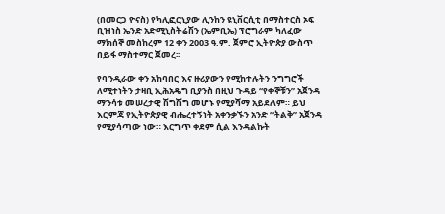(በመርጋ ዮናስ) የካሊፎርኒያው ሊንከን ዩኒቨርሲቲ በማስተርስ ኦፍ ቢዝነስ ኤንድ አድሚኒስትሬሽን (ኤምቢኤ) ፕሮግራም ካለፈው ማክሰኞ መስከረም 12 ቀን 2003 ዓ.ም. ጀምሮ ኢትዮጵያ ውስጥ በይፋ ማስተማር ጀመረ፡፡

የባንዲራው ቀን አከባበር እና ዙሪያውን የሚከተሉትን ንግግሮች ለሚተነትን ታዛቢ ኢሕአዴግ ቢያንስ በዚህ ጉዳይ “የቀኞቹን” አጀንዳ ማንሳቱ መሠረታዊ ሽግሽግ መሆኑ የሚያሻማ አይደለም። ይህ እርምጃ የኢትዮጵያዊ ብሔረተኝነት አቀንቃኙን አንድ “ትልቅ” አጀንዳ የሚያሳጣው ነው። እርግጥ ቀደም ሲል እንዳልኩት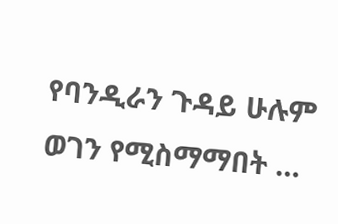የባንዲራን ጉዳይ ሁሉም ወገን የሚስማማበት …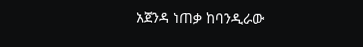አጀንዳ ነጠቃ ከባንዲራው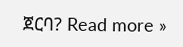ጀርባ? Read more »